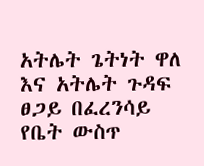አትሌት ጌትነት ዋለ እና አትሌት ጉዳፍ ፀጋይ በፈረንሳይ የቤት ውስጥ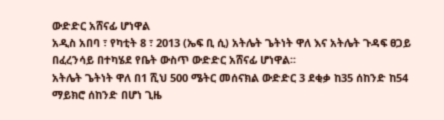ውድድር አሸናፊ ሆነዋል
አዲስ አበባ ፣ የካቲት 8 ፣ 2013 (ኤፍ ቢ ሲ) አትሌት ጌትነት ዋለ እና አትሌት ጉዳፍ ፀጋይ በፈረንሳይ በተካሄደ የቤት ውስጥ ውድድር አሸናፊ ሆነዋል፡፡
አትሌት ጌትነት ዋለ በ1 ሺህ 500 ሜትር መሰናክል ውድድር 3 ደቂቃ ከ35 ሰከንድ ከ54 ማይክሮ ሰከንድ በሆነ ጊዜ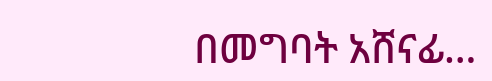በመግባት አሸናፊ…